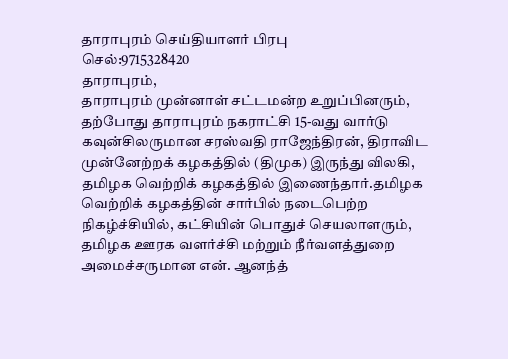தாராபுரம் செய்தியாளர் பிரபு
செல்:9715328420
தாராபுரம்,
தாராபுரம் முன்னாள் சட்டமன்ற உறுப்பினரும், தற்போது தாராபுரம் நகராட்சி 15-வது வார்டு கவுன்சிலருமான சரஸ்வதி ராஜேந்திரன், திராவிட முன்னேற்றக் கழகத்தில் (திமுக) இருந்து விலகி, தமிழக வெற்றிக் கழகத்தில் இணைந்தார்.தமிழக வெற்றிக் கழகத்தின் சார்பில் நடைபெற்ற நிகழ்ச்சியில், கட்சியின் பொதுச் செயலாளரும், தமிழக ஊரக வளர்ச்சி மற்றும் நீர்வளத்துறை அமைச்சருமான என். ஆனந்த்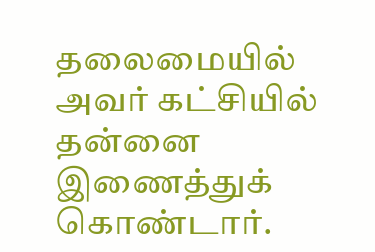தலைமையில் அவர் கட்சியில் தன்னை இணைத்துக் கொண்டார்.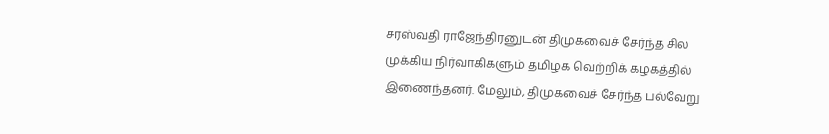சரஸ்வதி ராஜேந்திரனுடன் திமுகவைச் சேர்ந்த சில முக்கிய நிர்வாகிகளும் தமிழக வெற்றிக் கழகத்தில் இணைந்தனர். மேலும், திமுகவைச் சேர்ந்த பல்வேறு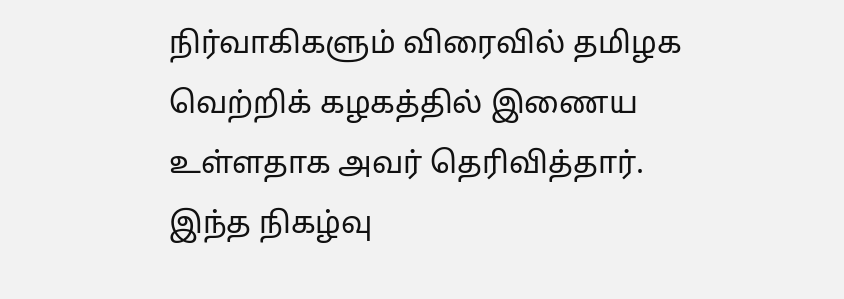நிர்வாகிகளும் விரைவில் தமிழக வெற்றிக் கழகத்தில் இணைய உள்ளதாக அவர் தெரிவித்தார்.
இந்த நிகழ்வு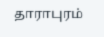தாராபுரம்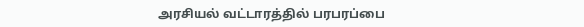அரசியல் வட்டாரத்தில் பரபரப்பை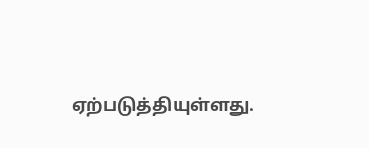ஏற்படுத்தியுள்ளது.